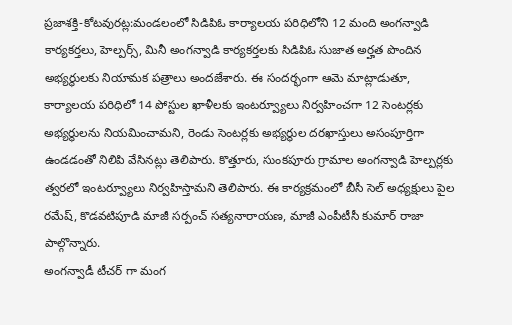ప్రజాశక్తి-కోటవురట్ల:మండలంలో సిడిపిఓ కార్యాలయ పరిధిలోని 12 మంది అంగన్వాడి కార్యకర్తలు, హెల్పర్స్, మినీ అంగన్వాడి కార్యకర్తలకు సిడిపిఓ సుజాత అర్హత పొందిన అభ్యర్థులకు నియామక పత్రాలు అందజేశారు. ఈ సందర్భంగా ఆమె మాట్లాడుతూ, కార్యాలయ పరిధిలో 14 పోస్టుల ఖాళీలకు ఇంటర్వ్యూలు నిర్వహించగా 12 సెంటర్లకు అభ్యర్థులను నియమించామని, రెండు సెంటర్లకు అభ్యర్థుల దరఖాస్తులు అసంపూర్తిగా ఉండడంతో నిలిపి వేసినట్లు తెలిపారు. కొత్తూరు, సుంకపూరు గ్రామాల అంగన్వాడి హెల్పర్లకు త్వరలో ఇంటర్వ్యూలు నిర్వహిస్తామని తెలిపారు. ఈ కార్యక్రమంలో బీసీ సెల్ అధ్యక్షులు పైల రమేష్, కొడవటిపూడి మాజీ సర్పంచ్ సత్యనారాయణ, మాజీ ఎంపీటీసీ కుమార్ రాజా పాల్గొన్నారు.
అంగన్వాడీ టీచర్ గా మంగ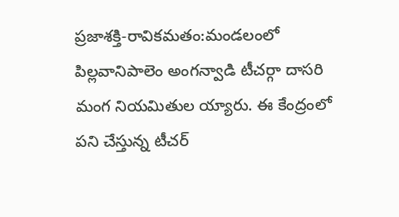ప్రజాశక్తి-రావికమతం:మండలంలో పిల్లవానిపాలెం అంగన్వాడి టీచర్గా దాసరి మంగ నియమితుల య్యారు. ఈ కేంద్రంలో పని చేస్తున్న టీచర్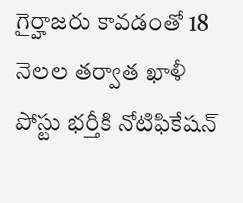గైర్హాజరు కావడంతో 18 నెలల తర్వాత ఖాళీ పోస్టు భర్తీకి నోటిఫికేషన్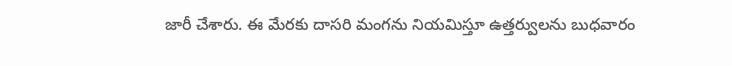జారీ చేశారు. ఈ మేరకు దాసరి మంగను నియమిస్తూ ఉత్తర్వులను బుధవారం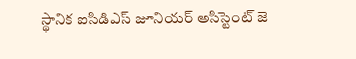స్థానిక ఐసిడిఎస్ జూనియర్ అసిస్టెంట్ జె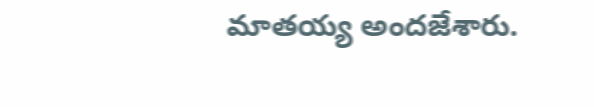మాతయ్య అందజేశారు.